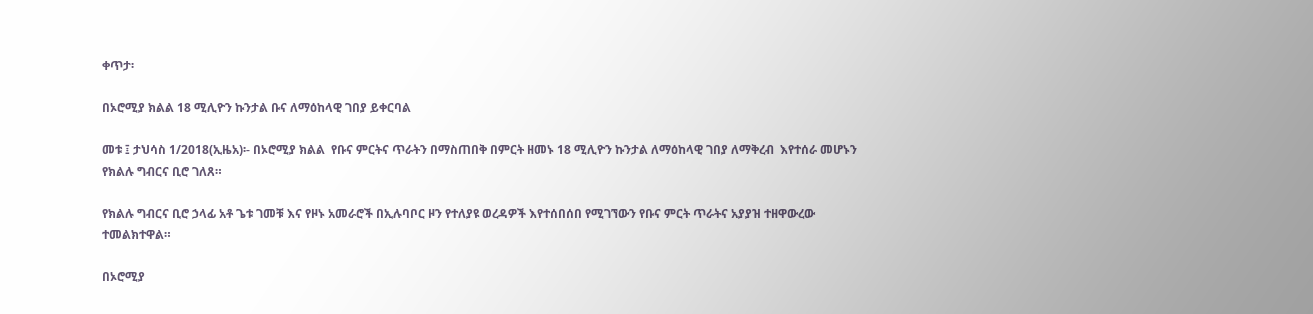ቀጥታ፡

በኦሮሚያ ክልል 18 ሚሊዮን ኩንታል ቡና ለማዕከላዊ ገበያ ይቀርባል

መቱ ፤ ታህሳስ 1/2018(ኢዜአ)፡- በኦሮሚያ ክልል  የቡና ምርትና ጥራትን በማስጠበቅ በምርት ዘመኑ 18 ሚሊዮን ኩንታል ለማዕከላዊ ገበያ ለማቅረብ  እየተሰራ መሆኑን  የክልሉ ግብርና ቢሮ ገለጸ።

የክልሉ ግብርና ቢሮ ኃላፊ አቶ ጌቱ ገመቹ እና የዞኑ አመራሮች በኢሉባቦር ዞን የተለያዩ ወረዳዎች እየተሰበሰበ የሚገኘውን የቡና ምርት ጥራትና አያያዝ ተዘዋውረው ተመልክተዋል።

በኦሮሚያ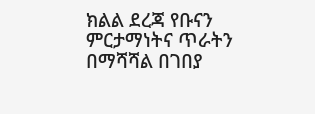ክልል ደረጃ የቡናን ምርታማነትና ጥራትን በማሻሻል በገበያ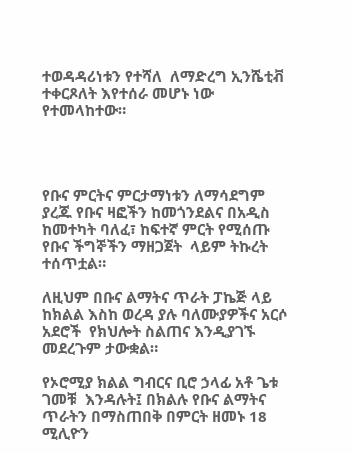ተወዳዳሪነቱን የተሻለ  ለማድረግ ኢንሼቲቭ ተቀርጾለት እየተሰራ መሆኑ ነው የተመላከተው።




የቡና ምርትና ምርታማነቱን ለማሳደግም ያረጁ የቡና ዛፎችን ከመጎንደልና በአዲስ ከመተካት ባለፈ፣ ከፍተኛ ምርት የሚሰጡ የቡና ችግኞችን ማዘጋጀት  ላይም ትኩረት ተሰጥቷል።

ለዚህም በቡና ልማትና ጥራት ፓኬጅ ላይ ከክልል እስከ ወረዳ ያሉ ባለሙያዎችና አርሶ አደሮች  የክህሎት ስልጠና እንዲያገኙ  መደረጉም ታውቋል።

የኦሮሚያ ክልል ግብርና ቢሮ ኃላፊ አቶ ጌቱ ገመቹ  እንዳሉት፤ በክልሉ የቡና ልማትና ጥራትን በማስጠበቅ በምርት ዘመኑ 18 ሚሊዮን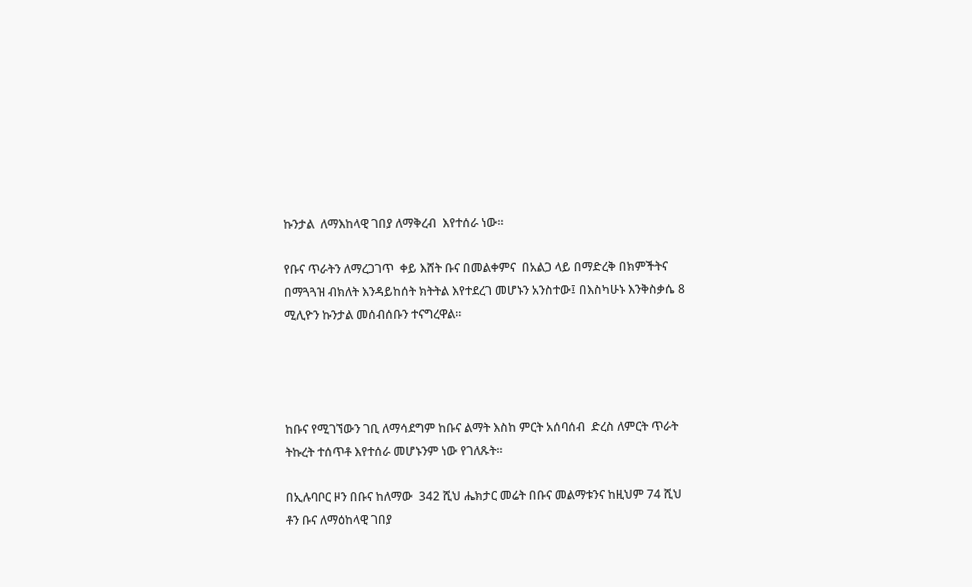ኩንታል  ለማእከላዊ ገበያ ለማቅረብ  እየተሰራ ነው።

የቡና ጥራትን ለማረጋገጥ  ቀይ እሸት ቡና በመልቀምና  በአልጋ ላይ በማድረቅ በክምችትና በማጓጓዝ ብክለት እንዳይከሰት ክትትል እየተደረገ መሆኑን አንስተው፤ በእስካሁኑ እንቅስቃሴ 8 ሚሊዮን ኩንታል መሰብሰቡን ተናግረዋል።




ከቡና የሚገኘውን ገቢ ለማሳደግም ከቡና ልማት እስከ ምርት አሰባሰብ  ድረስ ለምርት ጥራት ትኩረት ተሰጥቶ እየተሰራ መሆኑንም ነው የገለጹት።

በኢሉባቦር ዞን በቡና ከለማው  342 ሺህ ሔክታር መሬት በቡና መልማቱንና ከዚህም 74 ሺህ ቶን ቡና ለማዕከላዊ ገበያ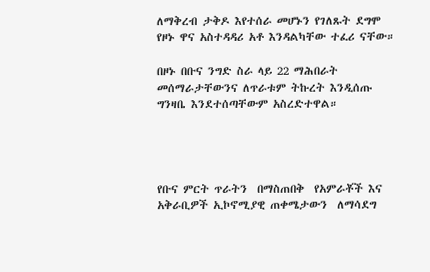ለማቅረብ ታቅዶ እየተሰራ መሆኑን የገለጹት ደግሞ የዞኑ ዋና አስተዳዳሪ አቶ እንዳልካቸው ተፈሪ ናቸው።

በዞኑ በቡና ንግድ ስራ ላይ 22 ማሕበራት መሰማራታቸውንና ለጥራቱም ትኩረት እንዲሰጡ ግንዛቤ እንደተሰጣቸውም አስረድተዋል።




የቡና ምርት ጥራትን  በማስጠበቅ  የአምራቾች እና አቅራቢዎች ኢኮኖሚያዊ ጠቀሜታውን  ለማሳደግ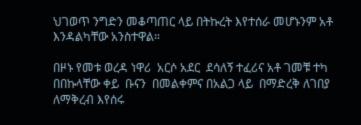ህገወጥ ንግድን መቆጣጠር ላይ በትኩረት እየተሰራ መሆኑንም አቶ እንዳልካቸው አንስተዋል።

በዞኑ የመቱ ወረዳ ነዋሪ  አርሶ አደር  ደሳለኝ ተፈሪና አቶ ገመቹ ተካ  በበኩላቸው ቀይ  ቡናን  በመልቀምና በአልጋ ላይ  በማድረቅ ለገበያ ለማቅረብ እየሰሩ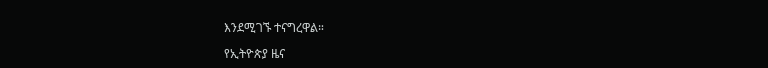እንደሚገኙ ተናግረዋል።

የኢትዮጵያ ዜና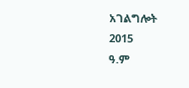አገልግሎት
2015
ዓ.ም